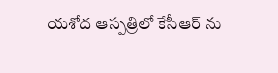యశోద ఆస్పత్రిలో కేసీఆర్ ను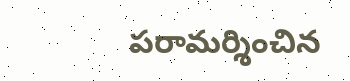పరామర్శించిన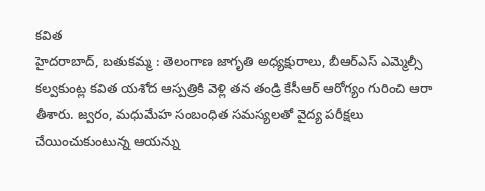కవిత
హైదరాబాద్, బతుకమ్మ : తెలంగాణ జాగృతి అధ్యక్షురాలు, బీఆర్ఎస్ ఎమ్మెల్సీ కల్వకుంట్ల కవిత యశోద ఆస్పత్రికి వెళ్లి తన తండ్రి కేసీఆర్ ఆరోగ్యం గురించి ఆరా తీశారు. జ్వరం, మధుమేహ సంబంధిత సమస్యలతో వైద్య పరీక్షలు చేయించుకుంటున్న ఆయన్ను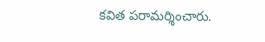కవిత పరామర్శించారు.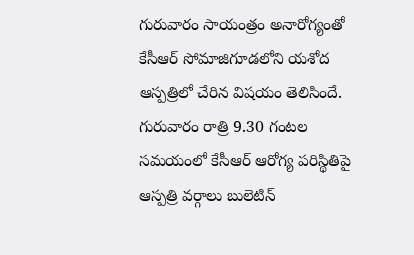గురువారం సాయంత్రం అనారోగ్యంతో కేసీఆర్ సోమాజిగూడలోని యశోద ఆస్పత్రిలో చేరిన విషయం తెలిసిందే. గురువారం రాత్రి 9.30 గంటల సమయంలో కేసీఆర్ ఆరోగ్య పరిస్థితిపై ఆస్పత్రి వర్గాలు బులెటిన్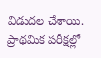విడుదల చేశాయి. ప్రాథమిక పరీక్షల్లో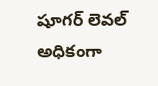షూగర్ లెవల్ అధికంగా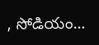, సోడియం...